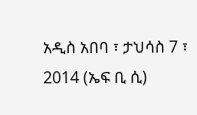አዲስ አበባ ፣ ታህሳስ 7 ፣ 2014 (ኤፍ ቢ ሲ)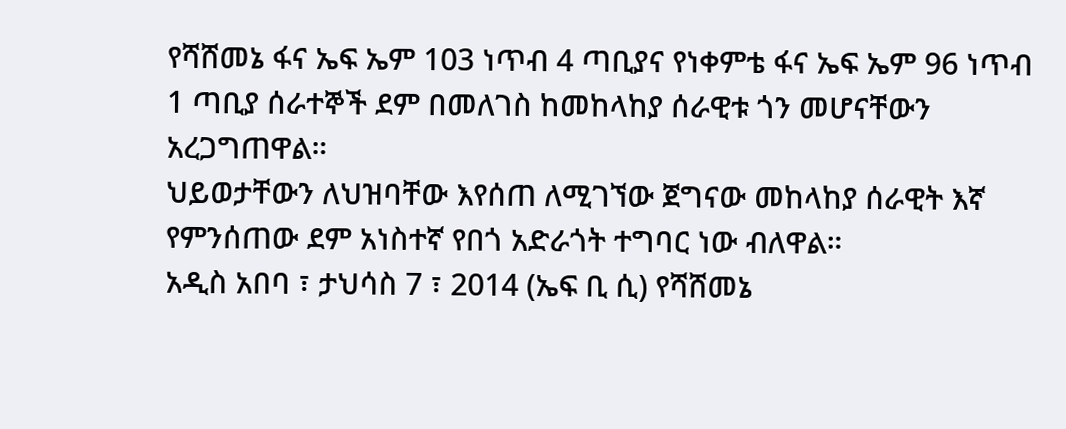የሻሸመኔ ፋና ኤፍ ኤም 103 ነጥብ 4 ጣቢያና የነቀምቴ ፋና ኤፍ ኤም 96 ነጥብ 1 ጣቢያ ሰራተኞች ደም በመለገስ ከመከላከያ ሰራዊቱ ጎን መሆናቸውን አረጋግጠዋል።
ህይወታቸውን ለህዝባቸው እየሰጠ ለሚገኘው ጀግናው መከላከያ ሰራዊት እኛ የምንሰጠው ደም አነስተኛ የበጎ አድራጎት ተግባር ነው ብለዋል።
አዲስ አበባ ፣ ታህሳስ 7 ፣ 2014 (ኤፍ ቢ ሲ) የሻሸመኔ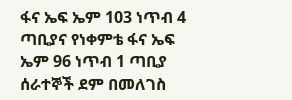ፋና ኤፍ ኤም 103 ነጥብ 4 ጣቢያና የነቀምቴ ፋና ኤፍ ኤም 96 ነጥብ 1 ጣቢያ ሰራተኞች ደም በመለገስ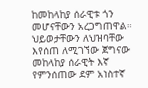ከመከላከያ ሰራዊቱ ጎን መሆናቸውን አረጋግጠዋል።
ህይወታቸውን ለህዝባቸው እየሰጠ ለሚገኘው ጀግናው መከላከያ ሰራዊት እኛ የምንሰጠው ደም አነስተኛ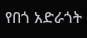የበጎ አድራጎት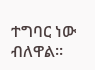ተግባር ነው ብለዋል።